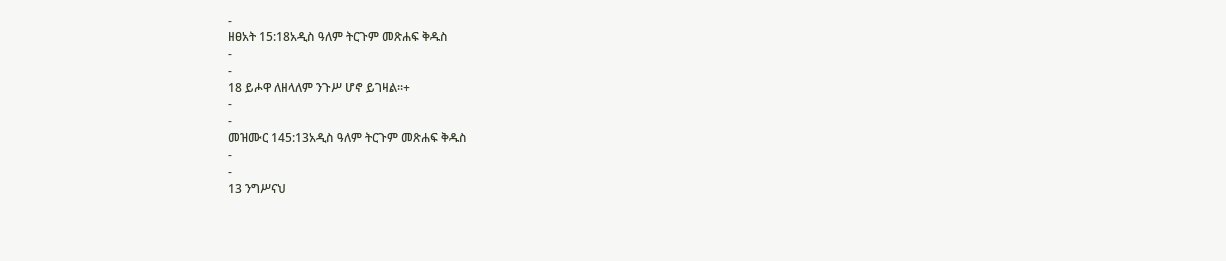-
ዘፀአት 15:18አዲስ ዓለም ትርጉም መጽሐፍ ቅዱስ
-
-
18 ይሖዋ ለዘላለም ንጉሥ ሆኖ ይገዛል።+
-
-
መዝሙር 145:13አዲስ ዓለም ትርጉም መጽሐፍ ቅዱስ
-
-
13 ንግሥናህ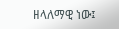ዘላለማዊ ነው፤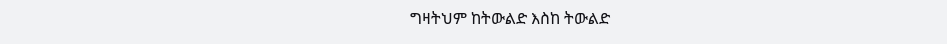ግዛትህም ከትውልድ እስከ ትውልድ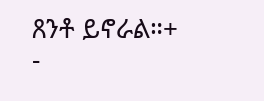ጸንቶ ይኖራል።+
-